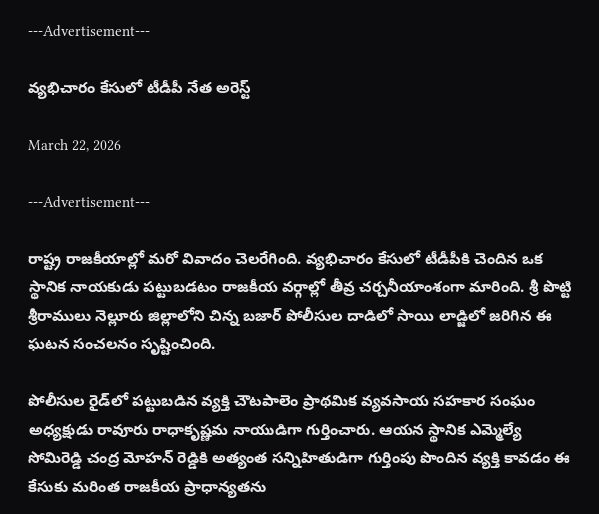---Advertisement---

వ్యభిచారం కేసులో టీడీపీ నేత అరెస్ట్

March 22, 2026

---Advertisement---

రాష్ట్ర రాజకీయాల్లో మరో వివాదం చెలరేగింది. వ్యభిచారం కేసులో టీడీపీకి చెందిన ఒక స్థానిక నాయకుడు పట్టుబడటం రాజకీయ వర్గాల్లో తీవ్ర చర్చనీయాంశంగా మారింది. శ్రీ పొట్టి శ్రీరాములు నెల్లూరు జిల్లాలోని చిన్న బజార్ పోలీసుల దాడిలో సాయి లాడ్జిలో జరిగిన ఈ ఘటన సంచలనం సృష్టించింది.

పోలీసుల రైడ్‌లో పట్టుబడిన వ్యక్తి చౌటపాలెం ప్రాథమిక వ్యవసాయ సహకార సంఘం అధ్యక్షుడు రావూరు రాధాకృష్ణమ నాయుడిగా గుర్తించారు. ఆయన స్థానిక ఎమ్మెల్యే సోమిరెడ్డి చంద్ర మోహన్ రెడ్డికి అత్యంత సన్నిహితుడిగా గుర్తింపు పొందిన వ్యక్తి కావడం ఈ కేసుకు మరింత రాజకీయ ప్రాధాన్యతను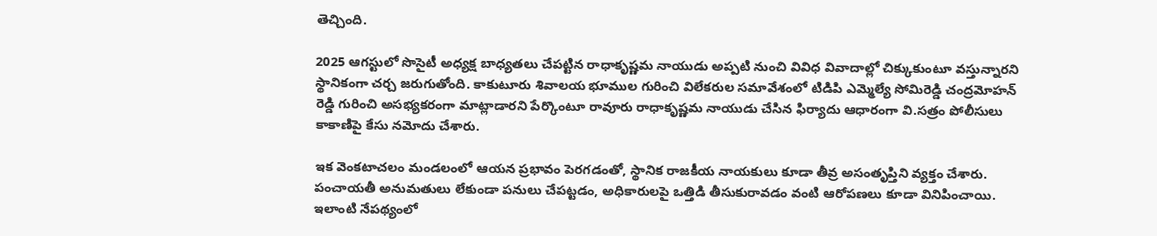తెచ్చింది.

2025 ఆగస్టులో సొసైటీ అధ్యక్ష బాధ్యతలు చేపట్టిన రాధాకృష్ణమ నాయుడు అప్పటి నుంచి వివిధ వివాదాల్లో చిక్కుకుంటూ వస్తున్నారని స్థానికంగా చర్చ జరుగుతోంది. కాకుటూరు శివాలయ భూముల గురించి విలేకరుల సమావేశంలో టిడిపి ఎమ్మెల్యే సోమిరెడ్డి చంద్రమోహన్‌ రెడ్డి గురించి అసభ్యకరంగా మాట్లాడారని పేర్కొంటూ రావూరు రాధాకృష్ణమ నాయుడు చేసిన ఫిర్యాదు ఆధారంగా వి.సత్రం పోలీసులు కాకాణిపై కేసు నమోదు చేశారు.

ఇక వెంకటాచలం మండలంలో ఆయన ప్రభావం పెరగడంతో, స్థానిక రాజకీయ నాయకులు కూడా తీవ్ర అసంతృప్తిని వ్యక్తం చేశారు. పంచాయతీ అనుమతులు లేకుండా పనులు చేపట్టడం, అధికారులపై ఒత్తిడి తీసుకురావడం వంటి ఆరోపణలు కూడా వినిపించాయి. ఇలాంటి నేపథ్యంలో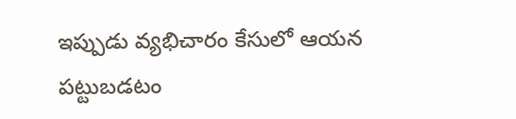ఇప్పుడు వ్యభిచారం కేసులో ఆయన పట్టుబడటం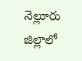నెల్లూరు జిల్లాలో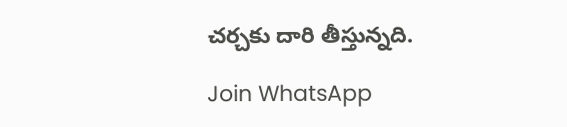చర్చకు దారి తీస్తున్నది.

Join WhatsApp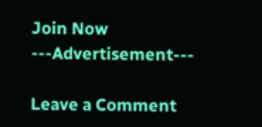Join Now
---Advertisement---

Leave a Comment